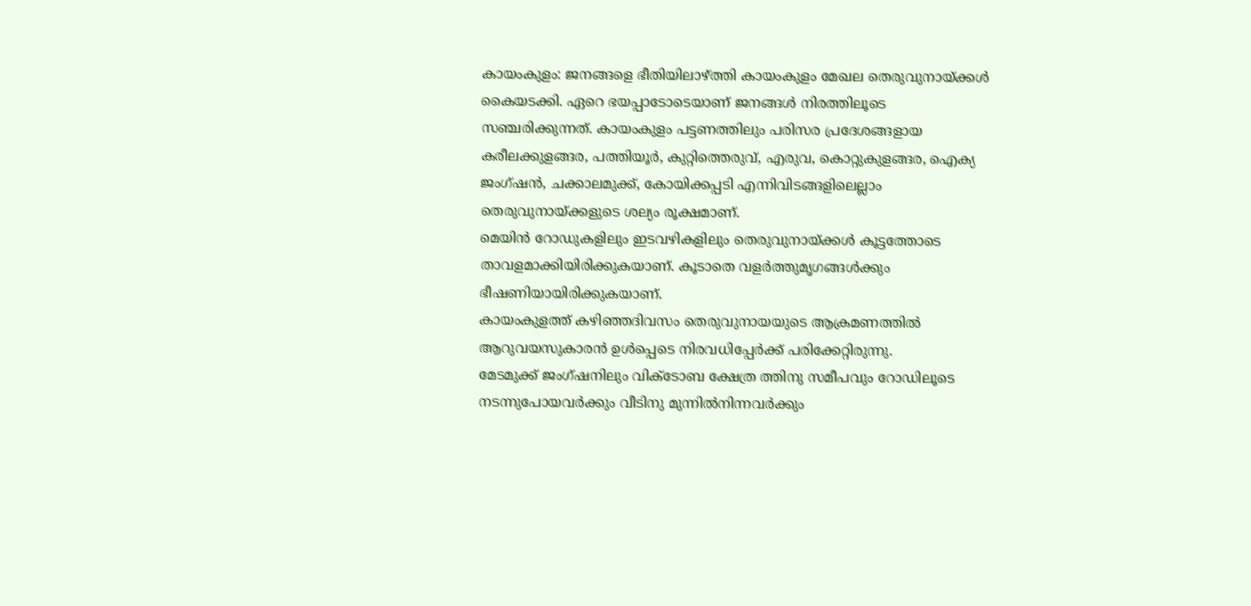കായംകുളം: ജനങ്ങളെ ഭീതിയിലാഴ്ത്തി കായംകുളം മേഖല തെരുവുനായ്ക്കൾ കൈയടക്കി. ഏറെ ഭയപ്പാടോടെയാണ് ജനങ്ങൾ നിരത്തിലൂടെ സഞ്ചരിക്കുന്നത്. കായംകുളം പട്ടണത്തിലും പരിസര പ്രദേശങ്ങളായ കരീലക്കുളങ്ങര, പത്തിയൂർ, കുറ്റിത്തെരുവ്, എരുവ, കൊറ്റുകുളങ്ങര, ഐക്യ ജംഗ്ഷൻ, ചക്കാലമുക്ക്, കോയിക്കപ്പടി എന്നിവിടങ്ങളിലെല്ലാം തെരുവുനായ്ക്കളുടെ ശല്യം രൂക്ഷമാണ്.
മെയിൻ റോഡുകളിലും ഇടവഴികളിലും തെരുവുനായ്ക്കൾ കൂട്ടത്തോടെ താവളമാക്കിയിരിക്കുകയാണ്. കൂടാതെ വളർത്തുമൃഗങ്ങൾക്കും ഭീഷണിയായിരിക്കുകയാണ്.
കായംകുളത്ത് കഴിഞ്ഞദിവസം തെരുവുനായയുടെ ആക്രമണത്തിൽ ആറുവയസുകാരൻ ഉൾപ്പെടെ നിരവധിപ്പേർക്ക് പരിക്കേറ്റിരുന്നു.
മേടമുക്ക് ജംഗ്ഷനിലും വിക്ടോബ ക്ഷേത്ര ത്തിനു സമീപവും റോഡിലൂടെ നടന്നുപോയവർക്കും വീടിനു മുന്നിൽനിന്നവർക്കും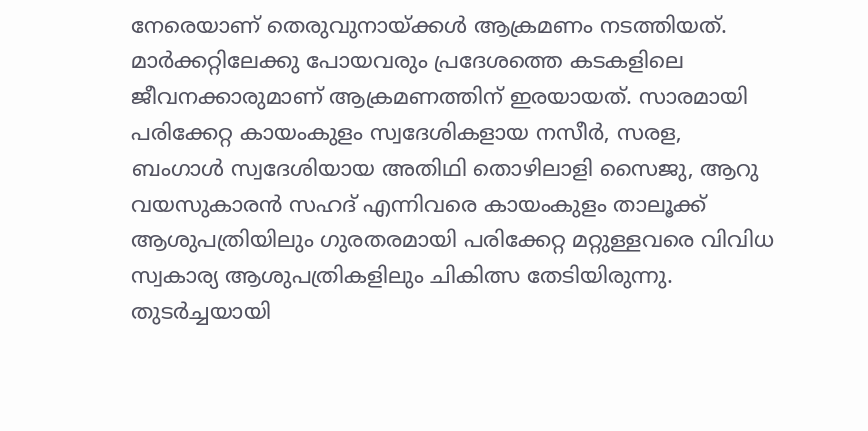നേരെയാണ് തെരുവുനായ്ക്കൾ ആക്രമണം നടത്തിയത്.
മാർക്കറ്റിലേക്കു പോയവരും പ്രദേശത്തെ കടകളിലെ ജീവനക്കാരുമാണ് ആക്രമണത്തിന് ഇരയായത്. സാരമായി പരിക്കേറ്റ കായംകുളം സ്വദേശികളായ നസീർ, സരള, ബംഗാൾ സ്വദേശിയായ അതിഥി തൊഴിലാളി സൈജു, ആറു വയസുകാരൻ സഹദ് എന്നിവരെ കായംകുളം താലൂക്ക് ആശുപത്രിയിലും ഗുരതരമായി പരിക്കേറ്റ മറ്റുള്ളവരെ വിവിധ സ്വകാര്യ ആശുപത്രികളിലും ചികിത്സ തേടിയിരുന്നു.
തുടർച്ചയായി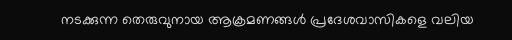നടക്കുന്ന തെരുവുനായ ആക്രമണങ്ങൾ പ്രദേശവാസികളെ വലിയ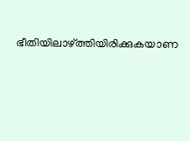ഭീതിയിലാഴ്ത്തിയിരിക്കുകയാണ